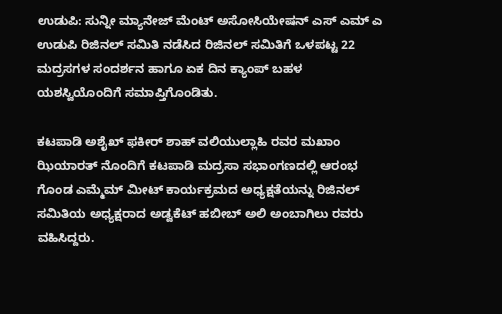ಉಡುಪಿ: ಸುನ್ನೀ ಮ್ಯಾನೇಜ್ ಮೆಂಟ್ ಅಸೋಸಿಯೇಷನ್ ಎಸ್ ಎಮ್ ಎ ಉಡುಪಿ ರಿಜಿನಲ್ ಸಮಿತಿ ನಡೆಸಿದ ರಿಜಿನಲ್ ಸಮಿತಿಗೆ ಒಳಪಟ್ಟ 22 ಮದ್ರಸಗಳ ಸಂದರ್ಶನ ಹಾಗೂ ಏಕ ದಿನ ಕ್ಯಾಂಪ್ ಬಹಳ ಯಶಸ್ವಿಯೊಂದಿಗೆ ಸಮಾಪ್ತಿಗೊಂಡಿತು.

ಕಟಪಾಡಿ ಅಶೈಖ್ ಫಕೀರ್ ಶಾಹ್ ವಲಿಯುಲ್ಲಾಹಿ ರವರ ಮಖಾಂ ಝಿಯಾರತ್ ನೊಂದಿಗೆ ಕಟಪಾಡಿ ಮದ್ರಸಾ ಸಭಾಂಗಣದಲ್ಲಿ ಆರಂಭ ಗೊಂಡ ಎಮ್ಮೆಮ್ ಮೀಟ್ ಕಾರ್ಯಕ್ರಮದ ಅಧ್ಯಕ್ಷತೆಯನ್ನು ರಿಜಿನಲ್ ಸಮಿತಿಯ ಅಧ್ಯಕ್ಷರಾದ ಅಡ್ವಕೆಟ್ ಹಬೀಬ್ ಅಲಿ ಅಂಬಾಗಿಲು ರವರು ವಹಿಸಿದ್ದರು.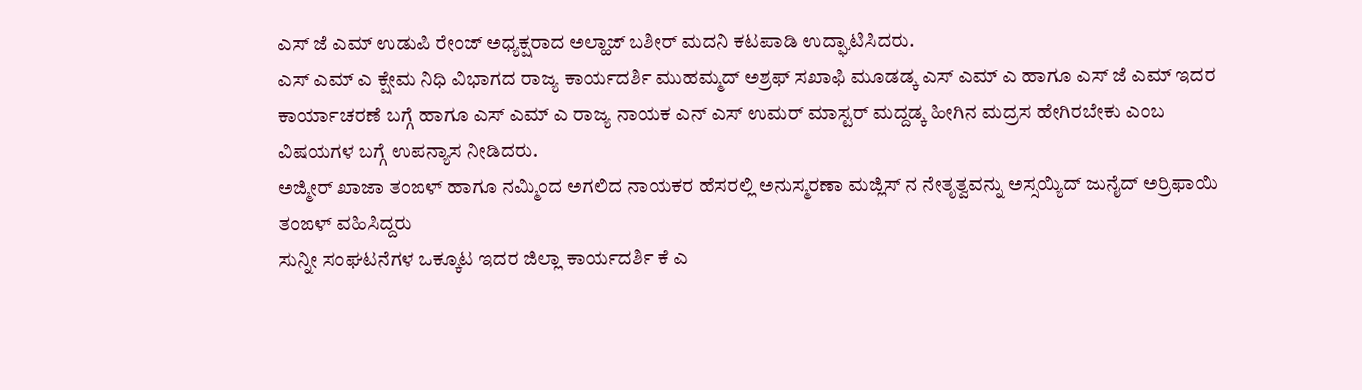ಎಸ್ ಜೆ ಎಮ್ ಉಡುಪಿ ರೇಂಜ್ ಅಧ್ಯಕ್ಷರಾದ ಅಲ್ಹಾಜ್ ಬಶೀರ್ ಮದನಿ ಕಟಪಾಡಿ ಉದ್ಘಾಟಿಸಿದರು.
ಎಸ್ ಎಮ್ ಎ ಕ್ಷೇಮ ನಿಧಿ ವಿಭಾಗದ ರಾಜ್ಯ ಕಾರ್ಯದರ್ಶಿ ಮುಹಮ್ಮದ್ ಅಶ್ರಫ್ ಸಖಾಫಿ ಮೂಡಡ್ಕ ಎಸ್ ಎಮ್ ಎ ಹಾಗೂ ಎಸ್ ಜೆ ಎಮ್ ಇದರ ಕಾರ್ಯಾಚರಣೆ ಬಗ್ಗೆ ಹಾಗೂ ಎಸ್ ಎಮ್ ಎ ರಾಜ್ಯ ನಾಯಕ ಎನ್ ಎಸ್ ಉಮರ್ ಮಾಸ್ಟರ್ ಮದ್ದಡ್ಕ ಹೀಗಿನ ಮದ್ರಸ ಹೇಗಿರಬೇಕು ಎಂಬ ವಿಷಯಗಳ ಬಗ್ಗೆ ಉಪನ್ಯಾಸ ನೀಡಿದರು.
ಅಜ್ಮೀರ್ ಖಾಜಾ ತಂಙಳ್ ಹಾಗೂ ನಮ್ಮಿಂದ ಅಗಲಿದ ನಾಯಕರ ಹೆಸರಲ್ಲಿ ಅನುಸ್ಮರಣಾ ಮಜ್ಲಿಸ್ ನ ನೇತೃತ್ವವನ್ನು ಅಸ್ಸಯ್ಯಿದ್ ಜುನೈದ್ ಅರ್ರಿಫಾಯಿ ತಂಙಳ್ ವಹಿಸಿದ್ದರು
ಸುನ್ನೀ ಸಂಘಟನೆಗಳ ಒಕ್ಕೂಟ ಇದರ ಜಿಲ್ಲಾ ಕಾರ್ಯದರ್ಶಿ ಕೆ ಎ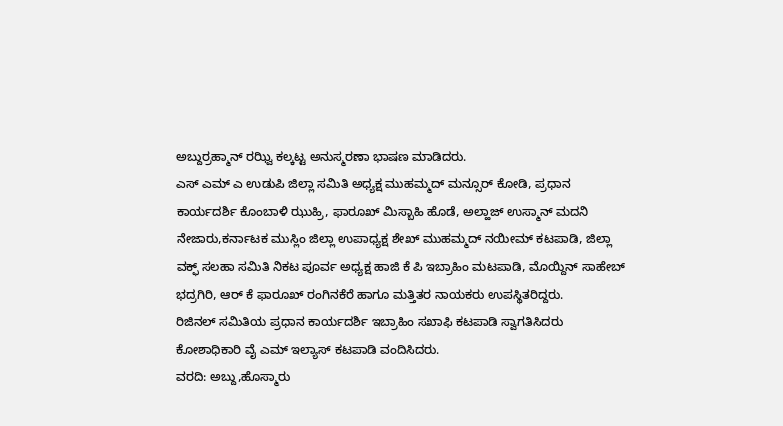ಅಬ್ದುರ್ರಹ್ಮಾನ್ ರಝ್ವಿ ಕಲ್ಕಟ್ಟ ಅನುಸ್ಮರಣಾ ಭಾಷಣ ಮಾಡಿದರು.
ಎಸ್ ಎಮ್ ಎ ಉಡುಪಿ ಜಿಲ್ಲಾ ಸಮಿತಿ ಅಧ್ಯಕ್ಷ ಮುಹಮ್ಮದ್ ಮನ್ಸೂರ್ ಕೋಡಿ, ಪ್ರಧಾನ ಕಾರ್ಯದರ್ಶಿ ಕೊಂಬಾಳಿ ಝುಹ್ರಿ, ಫಾರೂಖ್ ಮಿಸ್ಬಾಹಿ ಹೊಡೆ, ಅಲ್ಹಾಜ್ ಉಸ್ಮಾನ್ ಮದನಿ ನೇಜಾರು,ಕರ್ನಾಟಕ ಮುಸ್ಲಿಂ ಜಿಲ್ಲಾ ಉಪಾಧ್ಯಕ್ಷ ಶೇಖ್ ಮುಹಮ್ಮದ್ ನಯೀಮ್ ಕಟಪಾಡಿ, ಜಿಲ್ಲಾ ವಕ್ಫ್ ಸಲಹಾ ಸಮಿತಿ ನಿಕಟ ಪೂರ್ವ ಅಧ್ಯಕ್ಷ ಹಾಜಿ ಕೆ ಪಿ ಇಬ್ರಾಹಿಂ ಮಟಪಾಡಿ, ಮೊಯ್ದಿನ್ ಸಾಹೇಬ್ ಭದ್ರಗಿರಿ, ಆರ್ ಕೆ ಫಾರೂಖ್ ರಂಗಿನಕೆರೆ ಹಾಗೂ ಮತ್ತಿತರ ನಾಯಕರು ಉಪಸ್ಥಿತರಿದ್ದರು.
ರಿಜಿನಲ್ ಸಮಿತಿಯ ಪ್ರಧಾನ ಕಾರ್ಯದರ್ಶಿ ಇಬ್ರಾಹಿಂ ಸಖಾಫಿ ಕಟಪಾಡಿ ಸ್ವಾಗತಿಸಿದರು ಕೋಶಾಧಿಕಾರಿ ವೈ ಎಮ್ ಇಲ್ಯಾಸ್ ಕಟಪಾಡಿ ವಂದಿಸಿದರು.
ವರದಿ: ಅಬ್ದು,ಹೊಸ್ಮಾರು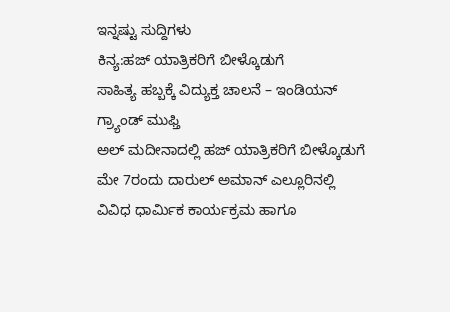ಇನ್ನಷ್ಟು ಸುದ್ದಿಗಳು
ಕಿನ್ಯ:ಹಜ್ ಯಾತ್ರಿಕರಿಗೆ ಬೀಳ್ಕೊಡುಗೆ
ಸಾಹಿತ್ಯ ಹಬ್ಬಕ್ಕೆ ವಿದ್ಯುಕ್ತ ಚಾಲನೆ – ಇಂಡಿಯನ್ ಗ್ರ್ಯಾಂಡ್ ಮುಫ್ತಿ
ಅಲ್ ಮದೀನಾದಲ್ಲಿ ಹಜ್ ಯಾತ್ರಿಕರಿಗೆ ಬೀಳ್ಕೊಡುಗೆ
ಮೇ 7ರಂದು ದಾರುಲ್ ಅಮಾನ್ ಎಲ್ಲೂರಿನಲ್ಲಿ ವಿವಿಧ ಧಾರ್ಮಿಕ ಕಾರ್ಯಕ್ರಮ ಹಾಗೂ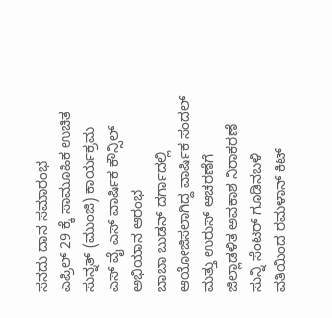ಸನದು ದಾನ ಸಮಾರಂಭ
ಎಪ್ರಿಲ್ 29 ಕ್ಕೆ ಸಾಮೂಹಿಕ ಉಚಿತ ಸುನ್ನತ್ (ಮುಂಜಿ) ಕಾರ್ಯಕ್ರಮ
ಎಸ್ ವೈ ಎಸ್ ವಾರ್ಷಿಕ ಕೌನ್ಸಿಲ್ ಅಭಿಯಾನ ಆರಂಭ
ಬಾಬಾ ಬುಡನ್ ದರ್ಗಾದಲ್ಲಿ ಆಯೋಜಿಸಲಾಗಿದ್ದ ವಾರ್ಷಿಕ ಸಂದಲ್ ಮತ್ತು ಉರುಸ್ ಆಚರಣೆಗೆ ಜಿಲ್ಲಾಡಳಿತ ಅವಕಾಶ ನಿರಾಕರಣೆ
ಸುನ್ನಿ ಸೆಂಟರ್ ಗೂಡಿನಬಳಿ ವತಿಯಿಂದ ರಮಳಾನ್ ಕಿಟ್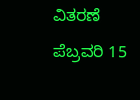ವಿತರಣೆ
ಪೆಬ್ರವರಿ 15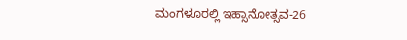ಮಂಗಳೂರಲ್ಲಿ ಇಹ್ಸಾನೋತ್ಸವ-26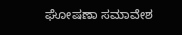ಘೋಷಣಾ ಸಮಾವೇಶ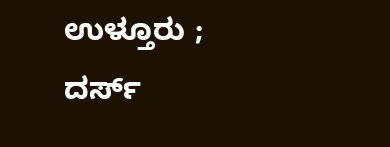ಉಳ್ತೂರು ; ದರ್ಸ್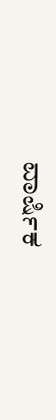ವಾರ್ಷಿಕ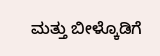ಮತ್ತು ಬೀಳ್ಕೊಡಿಗೆ